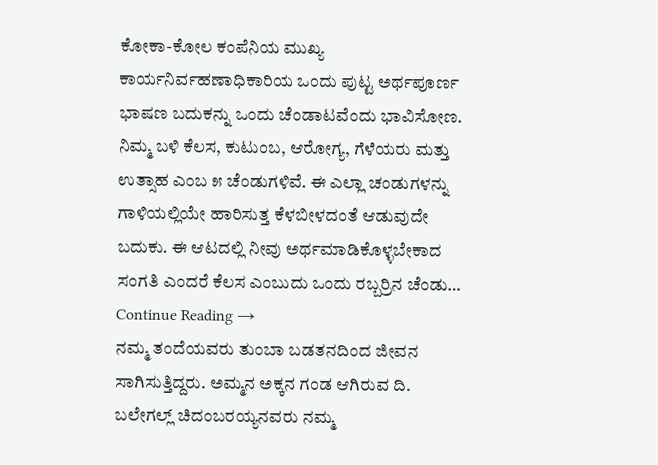ಕೋಕಾ-ಕೋಲ ಕಂಪೆನಿಯ ಮುಖ್ಯ ಕಾರ್ಯನಿರ್ವಹಣಾಧಿಕಾರಿಯ ಒಂದು ಪುಟ್ಟ ಅರ್ಥಪೂರ್ಣ ಭಾಷಣ ಬದುಕನ್ನು ಒಂದು ಚೆಂಡಾಟವೆಂದು ಭಾವಿಸೋಣ. ನಿಮ್ಮ ಬಳಿ ಕೆಲಸ, ಕುಟುಂಬ, ಆರೋಗ್ಯ, ಗೆಳೆಯರು ಮತ್ತು ಉತ್ಸಾಹ ಎಂಬ ೫ ಚೆಂಡುಗಳಿವೆ. ಈ ಎಲ್ಲಾ ಚಂಡುಗಳನ್ನು ಗಾಳಿಯಲ್ಲಿಯೇ ಹಾರಿಸುತ್ತ ಕೆಳಬೀಳದಂತೆ ಆಡುವುದೇ ಬದುಕು. ಈ ಆಟದಲ್ಲಿ ನೀವು ಅರ್ಥಮಾಡಿಕೊಳ್ಳಬೇಕಾದ ಸಂಗತಿ ಎಂದರೆ ಕೆಲಸ ಎಂಬುದು ಒಂದು ರಬ್ಬರ್ರಿನ ಚೆಂಡು… Continue Reading →
ನಮ್ಮ ತಂದೆಯವರು ತುಂಬಾ ಬಡತನದಿಂದ ಜೀವನ ಸಾಗಿಸುತ್ತಿದ್ದರು. ಅಮ್ಮನ ಅಕ್ಕನ ಗಂಡ ಆಗಿರುವ ದಿ. ಬಲೇಗಲ್ಲ್ ಚಿದಂಬರಯ್ಯನವರು ನಮ್ಮ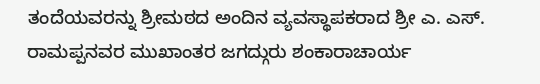ತಂದೆಯವರನ್ನು ಶ್ರೀಮಠದ ಅಂದಿನ ವ್ಯವಸ್ಥಾಪಕರಾದ ಶ್ರೀ ಎ. ಎಸ್. ರಾಮಪ್ಪನವರ ಮುಖಾಂತರ ಜಗದ್ಗುರು ಶಂಕಾರಾಚಾರ್ಯ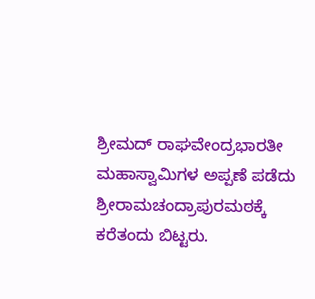ಶ್ರೀಮದ್ ರಾಘವೇಂದ್ರಭಾರತೀ ಮಹಾಸ್ವಾಮಿಗಳ ಅಪ್ಪಣೆ ಪಡೆದು ಶ್ರೀರಾಮಚಂದ್ರಾಪುರಮಠಕ್ಕೆ ಕರೆತಂದು ಬಿಟ್ಟರು.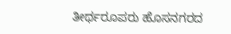ತೀರ್ಥರೂಪರು ಹೊಸನಗರದ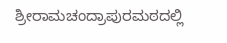ಶ್ರೀರಾಮಚಂದ್ರಾಪುರಮಠದಲ್ಲಿ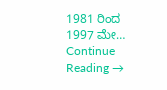1981 ರಿಂದ 1997 ಮೇ… Continue Reading →